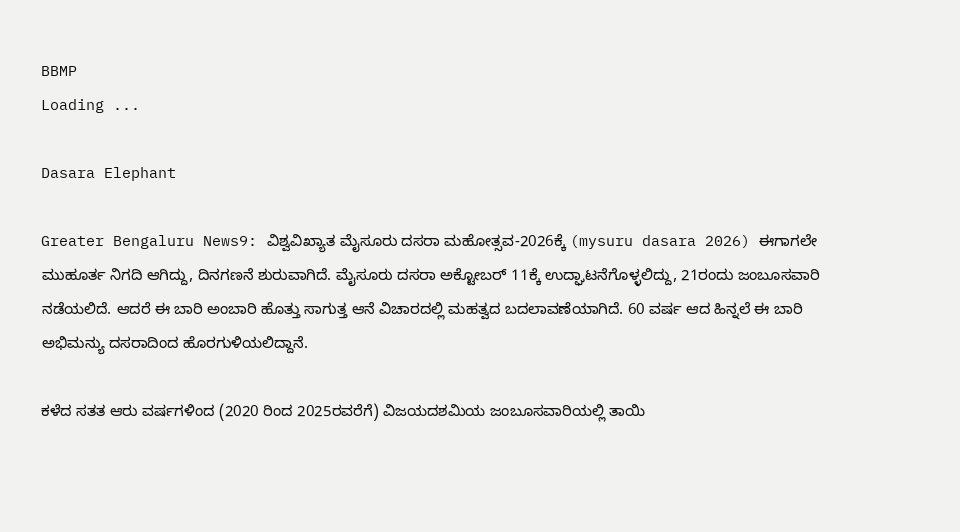BBMP
Loading ...

Dasara Elephant

Greater Bengaluru News9: ವಿಶ್ವವಿಖ್ಯಾತ ಮೈಸೂರು ದಸರಾ ಮಹೋತ್ಸವ-2026ಕ್ಕೆ (mysuru dasara 2026) ಈಗಾಗಲೇ ಮುಹೂರ್ತ ನಿಗದಿ ಆಗಿದ್ದು, ದಿನಗಣನೆ ಶುರುವಾಗಿದೆ. ಮೈಸೂರು ದಸರಾ ಅಕ್ಟೋಬರ್ 11ಕ್ಕೆ ಉದ್ಘಾಟನೆಗೊಳ್ಳಲಿದ್ದು, 21ರಂದು ಜಂಬೂಸವಾರಿ ನಡೆಯಲಿದೆ. ಆದರೆ ಈ ಬಾರಿ ಅಂಬಾರಿ ಹೊತ್ತು ಸಾಗುತ್ತ ಆನೆ ವಿಚಾರದಲ್ಲಿ ಮಹತ್ವದ ಬದಲಾವಣೆಯಾಗಿದೆ. 60 ವರ್ಷ ಆದ ಹಿನ್ನಲೆ ಈ ಬಾರಿ ಅಭಿಮನ್ಯು ದಸರಾದಿಂದ ಹೊರಗುಳಿಯಲಿದ್ದಾನೆ.

ಕಳೆದ ಸತತ ಆರು ವರ್ಷಗಳಿಂದ (2020 ರಿಂದ 2025ರವರೆಗೆ) ವಿಜಯದಶಮಿಯ ಜಂಬೂಸವಾರಿಯಲ್ಲಿ ತಾಯಿ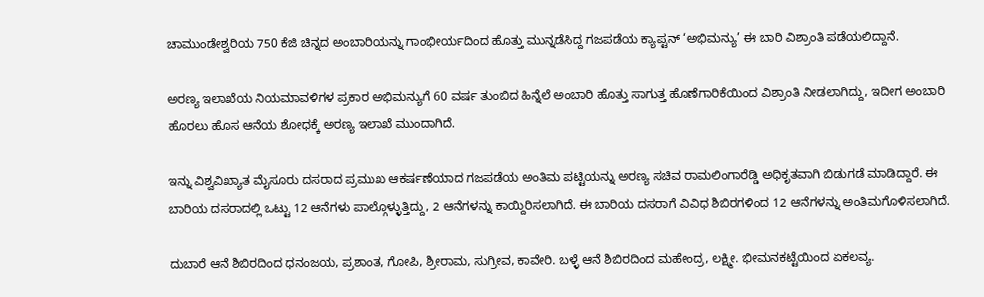ಚಾಮುಂಡೇಶ್ವರಿಯ 750 ಕೆಜಿ ಚಿನ್ನದ ಅಂಬಾರಿಯನ್ನು ಗಾಂಭೀರ್ಯದಿಂದ ಹೊತ್ತು ಮುನ್ನಡೆಸಿದ್ದ ಗಜಪಡೆಯ ಕ್ಯಾಪ್ಟನ್ ‘ಅಭಿಮನ್ಯು’ ಈ ಬಾರಿ ವಿಶ್ರಾಂತಿ ಪಡೆಯಲಿದ್ದಾನೆ.

ಅರಣ್ಯ ಇಲಾಖೆಯ ನಿಯಮಾವಳಿಗಳ ಪ್ರಕಾರ ಅಭಿಮನ್ಯುಗೆ 60 ವರ್ಷ ತುಂಬಿದ ಹಿನ್ನೆಲೆ ಅಂಬಾರಿ ಹೊತ್ತು ಸಾಗುತ್ತ ಹೊಣೆಗಾರಿಕೆಯಿಂದ ವಿಶ್ರಾಂತಿ ನೀಡಲಾಗಿದ್ದು, ಇದೀಗ ಅಂಬಾರಿ ಹೊರಲು ಹೊಸ ಆನೆಯ ಶೋಧಕ್ಕೆ ಅರಣ್ಯ ಇಲಾಖೆ ಮುಂದಾಗಿದೆ.

ಇನ್ನು ವಿಶ್ವವಿಖ್ಯಾತ ಮೈಸೂರು ದಸರಾದ ಪ್ರಮುಖ ಆಕರ್ಷಣೆಯಾದ ಗಜಪಡೆಯ ಅಂತಿಮ ಪಟ್ಟಿಯನ್ನು ಅರಣ್ಯ ಸಚಿವ ರಾಮಲಿಂಗಾರೆಡ್ಡಿ ಅಧಿಕೃತವಾಗಿ ಬಿಡುಗಡೆ ಮಾಡಿದ್ದಾರೆ. ಈ ಬಾರಿಯ ದಸರಾದಲ್ಲಿ ಒಟ್ಟು 12 ಆನೆಗಳು ಪಾಲ್ಗೊಳ್ಳುತ್ತಿದ್ದು, 2 ಆನೆಗಳನ್ನು ಕಾಯ್ದಿರಿಸಲಾಗಿದೆ. ಈ ಬಾರಿಯ ದಸರಾಗೆ ವಿವಿಧ ಶಿಬಿರಗಳಿಂದ 12 ಆನೆಗಳನ್ನು ಅಂತಿಮಗೊಳಿಸಲಾಗಿದೆ.

ದುಬಾರೆ ಆನೆ ಶಿಬಿರದಿಂದ ಧನಂಜಯ, ಪ್ರಶಾಂತ, ಗೋಪಿ, ಶ್ರೀರಾಮ, ಸುಗ್ರೀವ, ಕಾವೇರಿ. ಬಳ್ಳೆ ಆನೆ ಶಿಬಿರದಿಂದ ಮಹೇಂದ್ರ, ಲಕ್ಷ್ಮೀ. ಭೀಮನಕಟ್ಟೆಯಿಂದ ಏಕಲವ್ಯ.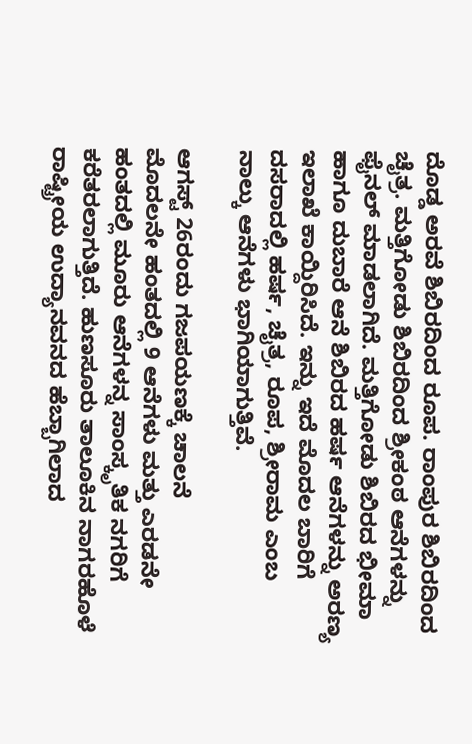ದೊಡ್ಡ ಅರವೆ ಶಿಬಿರದಿಂದ ರೂಪ. ರಾಂಪುರ ಶಿಬಿರದಿಂದ ಚೈತ್ರ. ಮತ್ತಿಗೋಡು ಶಿಬಿರದಿಂದ ಶ್ರೀಕಂಠ ಆನೆಗಳನ್ನು ಫೈನಲ್ ಮಾಡಲಾಗಿದೆ. ಮತ್ತಿಗೋಡು ಶಿಬಿರದ ಭೀಮಾ ಹಾಗೂ ದುಬಾರೆ ಆನೆ ಶಿಬಿರದ ಹರ್ಷ ಆನೆಗಳನ್ನು ಅರಣ್ಯ ಇಲಾಖೆ ಕಾಯ್ದಿರಿಸಿದೆ. ಇನ್ನು ಇದೆ ಮೊದಲ ಬಾರಿಗೆ ದಸರಾದಲ್ಲಿ ಹರ್ಷ, ಚೈತ್ರ, ರೂಪ, ಶ್ರೀರಾಮ ಎಂಬ ನಾಲ್ಕು ಆನೆಗಳು ಭಾಗಿಯಾಗುತ್ತಿವೆ.

ಆಗಸ್ಟ್ 26ರಂದು ಗಜಪಯಣಕ್ಕೆ ಚಾಲನೆ
ಮೊದಲನೇ ಹಂತದಲ್ಲಿ 9 ಆನೆಗಳು ಮತ್ತು ಎರಡನೇ ಹಂತದಲ್ಲಿ ಮೂರು ಆನೆಗಳನ್ನ ಸಾಂಸ್ಕೃತಿಕ ನಗರಿಗೆ ಕರೆತರಲಾಗುತ್ತಿದೆ. ಹುಣಸೂರು ತಾಲೂಕಿನ ನಾಗರಹೊಳೆ ರಾಷ್ಟ್ರೀಯ ಉದ್ಯಾನವನದ ಹೆಬ್ಬಾಗಿಲಾದ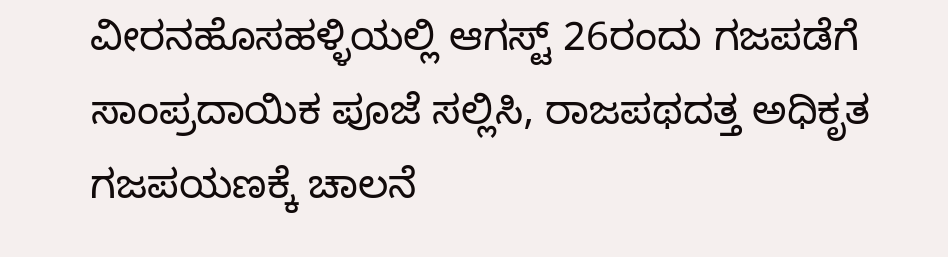ವೀರನಹೊಸಹಳ್ಳಿಯಲ್ಲಿ ಆಗಸ್ಟ್ 26ರಂದು ಗಜಪಡೆಗೆ ಸಾಂಪ್ರದಾಯಿಕ ಪೂಜೆ ಸಲ್ಲಿಸಿ, ರಾಜಪಥದತ್ತ ಅಧಿಕೃತ ಗಜಪಯಣಕ್ಕೆ ಚಾಲನೆ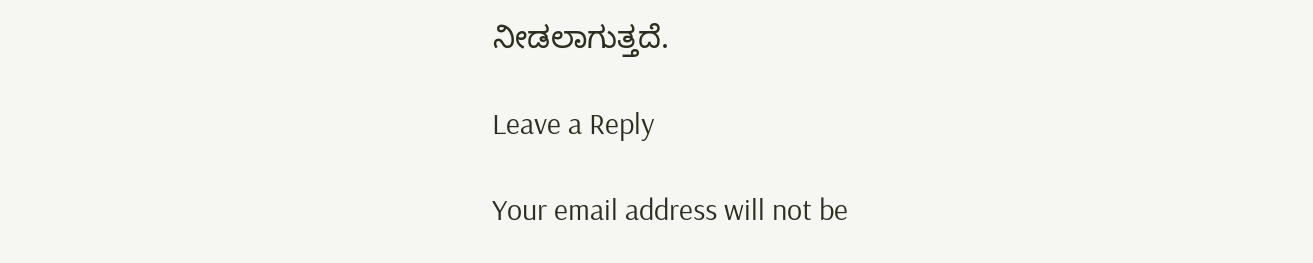ನೀಡಲಾಗುತ್ತದೆ.

Leave a Reply

Your email address will not be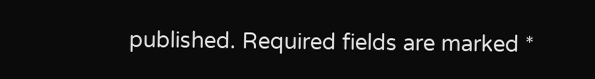published. Required fields are marked *